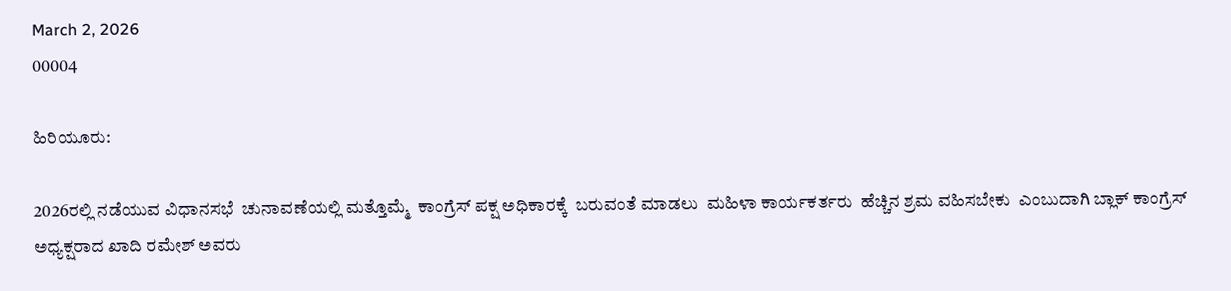March 2, 2026
00004

ಹಿರಿಯೂರು:

2026ರಲ್ಲಿ ನಡೆಯುವ ವಿಧಾನಸಭೆ  ಚುನಾವಣೆಯಲ್ಲಿ ಮತ್ತೊಮ್ಮೆ  ಕಾಂಗ್ರೆಸ್ ಪಕ್ಷ ಅಧಿಕಾರಕ್ಕೆ  ಬರುವಂತೆ ಮಾಡಲು  ಮಹಿಳಾ ಕಾರ್ಯಕರ್ತರು  ಹೆಚ್ಚಿನ ಶ್ರಮ ವಹಿಸಬೇಕು  ಎಂಬುದಾಗಿ ಬ್ಲಾಕ್ ಕಾಂಗ್ರೆಸ್ ಅಧ್ಯಕ್ಷರಾದ ಖಾದಿ ರಮೇಶ್ ಅವರು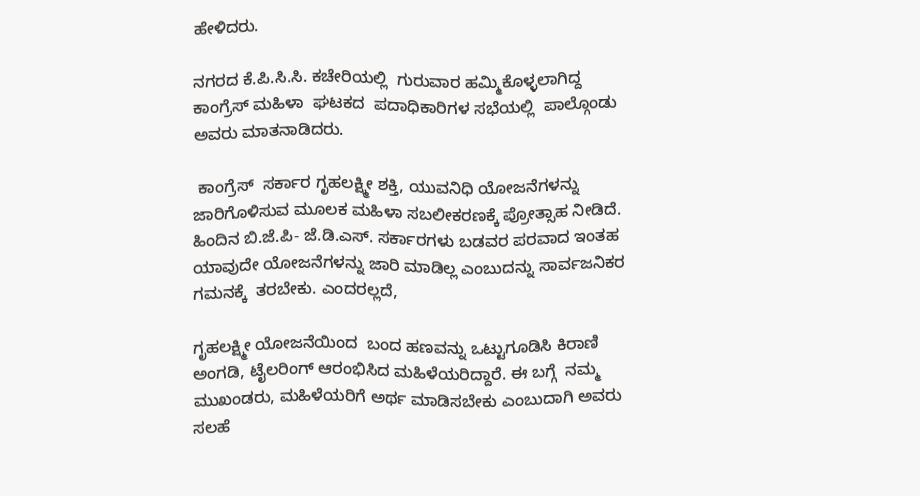ಹೇಳಿದರು.

ನಗರದ ಕೆ.ಪಿ.ಸಿ.ಸಿ. ಕಚೇರಿಯಲ್ಲಿ  ಗುರುವಾರ ಹಮ್ಮಿಕೊಳ್ಳಲಾಗಿದ್ದ  ಕಾಂಗ್ರೆಸ್ ಮಹಿಳಾ  ಘಟಕದ  ಪದಾಧಿಕಾರಿಗಳ ಸಭೆಯಲ್ಲಿ  ಪಾಲ್ಗೊಂಡು ಅವರು ಮಾತನಾಡಿದರು.

 ಕಾಂಗ್ರೆಸ್  ಸರ್ಕಾರ ಗೃಹಲಕ್ಷ್ಮೀ ಶಕ್ತಿ, ಯುವನಿಧಿ ಯೋಜನೆಗಳನ್ನು  ಜಾರಿಗೊಳಿಸುವ ಮೂಲಕ ಮಹಿಳಾ ಸಬಲೀಕರಣಕ್ಕೆ ಪ್ರೋತ್ಸಾಹ ನೀಡಿದೆ. ಹಿಂದಿನ ಬಿ.ಜೆ.ಪಿ- ಜೆ.ಡಿ.ಎಸ್. ಸರ್ಕಾರಗಳು ಬಡವರ ಪರವಾದ ಇಂತಹ ಯಾವುದೇ ಯೋಜನೆಗಳನ್ನು ಜಾರಿ ಮಾಡಿಲ್ಲ ಎಂಬುದನ್ನು ಸಾರ್ವಜನಿಕರ ಗಮನಕ್ಕೆ  ತರಬೇಕು. ಎಂದರಲ್ಲದೆ,

ಗೃಹಲಕ್ಷ್ಮೀ ಯೋಜನೆಯಿಂದ  ಬಂದ ಹಣವನ್ನು ಒಟ್ಟುಗೂಡಿಸಿ ಕಿರಾಣಿ ಅಂಗಡಿ, ಟೈಲರಿಂಗ್ ಆರಂಭಿಸಿದ ಮಹಿಳೆಯರಿದ್ದಾರೆ. ಈ ಬಗ್ಗೆ  ನಮ್ಮ ಮುಖಂಡರು, ಮಹಿಳೆಯರಿಗೆ ಅರ್ಥ ಮಾಡಿಸಬೇಕು ಎಂಬುದಾಗಿ ಅವರು ಸಲಹೆ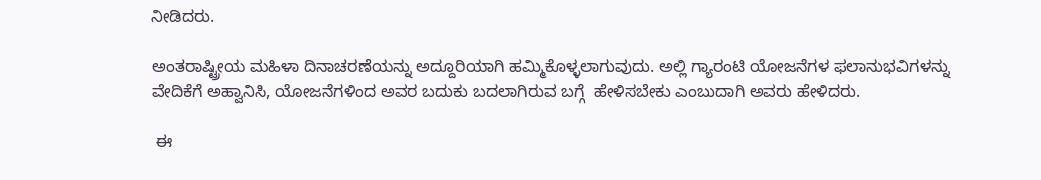ನೀಡಿದರು.

ಅಂತರಾಷ್ಟ್ರೀಯ ಮಹಿಳಾ ದಿನಾಚರಣೆಯನ್ನು ಅದ್ದೂರಿಯಾಗಿ ಹಮ್ಮಿಕೊಳ್ಳಲಾಗುವುದು. ಅಲ್ಲಿ ಗ್ಯಾರಂಟಿ ಯೋಜನೆಗಳ ಫಲಾನುಭವಿಗಳನ್ನು ವೇದಿಕೆಗೆ ಅಹ್ವಾನಿಸಿ, ಯೋಜನೆಗಳಿಂದ ಅವರ ಬದುಕು ಬದಲಾಗಿರುವ ಬಗ್ಗೆ  ಹೇಳಿಸಬೇಕು ಎಂಬುದಾಗಿ ಅವರು ಹೇಳಿದರು.

 ಈ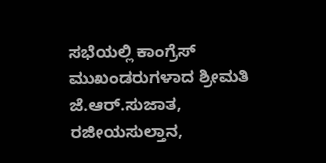ಸಭೆಯಲ್ಲಿ ಕಾಂಗ್ರೆಸ್ ಮುಖಂಡರುಗಳಾದ ಶ್ರೀಮತಿ ಜೆ.ಆರ್.ಸುಜಾತ, ರಜೀಯಸುಲ್ತಾನ,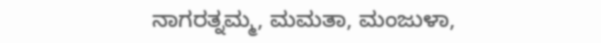ನಾಗರತ್ನಮ್ಮ, ಮಮತಾ, ಮಂಜುಳಾ,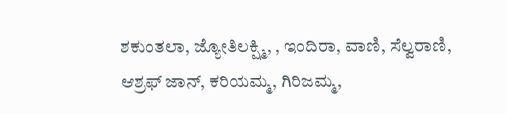ಶಕುಂತಲಾ, ಜ್ಯೋತಿಲಕ್ಷ್ಮಿ, , ಇಂದಿರಾ, ವಾಣಿ, ಸೆಲ್ವರಾಣಿ, ಆಶ್ರಫ್ ಜಾನ್, ಕರಿಯಮ್ಮ, ಗಿರಿಜಮ್ಮ,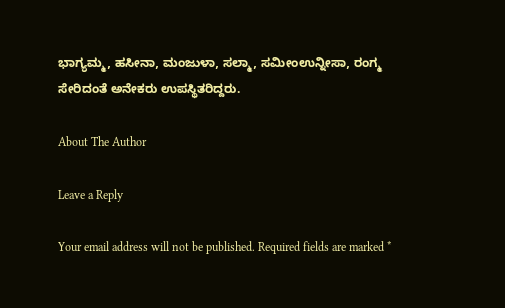ಭಾಗ್ಯಮ್ಮ, ಹಸೀನಾ, ಮಂಜುಳಾ, ಸಲ್ಮಾ, ಸಮೀಂಉನ್ನೀಸಾ, ರಂಗ್ಮ ಸೇರಿದಂತೆ ಅನೇಕರು ಉಪಸ್ಥಿತರಿದ್ದರು.

About The Author

Leave a Reply

Your email address will not be published. Required fields are marked *